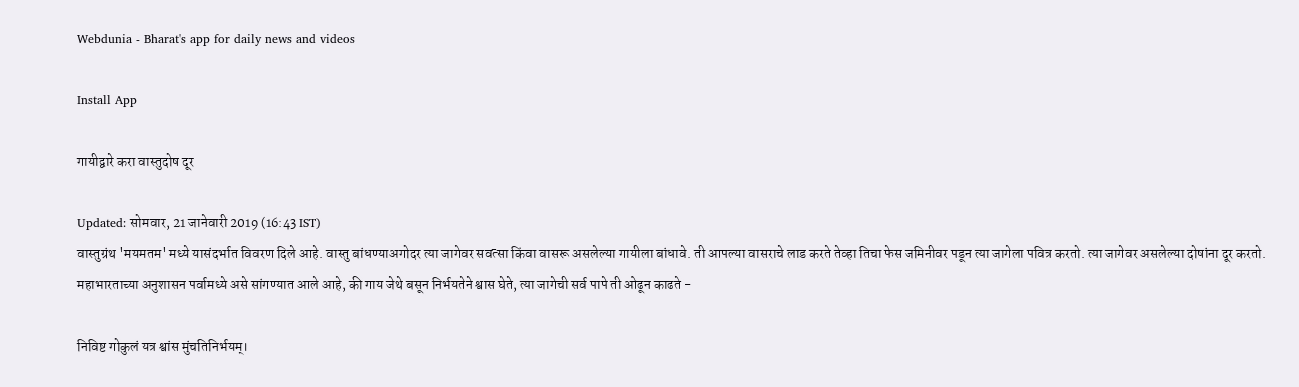Webdunia - Bharat's app for daily news and videos

Install App

गायीद्वारे करा वास्तुदोष दूर

Updated: सोमवार, 21 जानेवारी 2019 (16:43 IST)
वास्तुग्रंथ 'मयमतम' मध्ये यासंदर्भात विवरण दिले आहे. वास्तु बांधण्याअगोदर त्या जागेवर सवत्सा किंवा वासरू असलेल्या गायीला बांधावे. ती आपल्या वासराचे लाड करते तेव्हा तिचा फेस जमिनीवर पडून त्या जागेला पवित्र करतो. त्या जागेवर असलेल्या दोषांना दूर करतो. महाभारताच्या अनुशासन पर्वामध्ये असे सांगण्यात आले आहे, की गाय जेथे बसून निर्भयतेने श्वास घेते, त्या जागेची सर्व पापे ती ओढून काढते -

निविष्ट गोकुलं यत्र श्वांस मुंचतिनिर्भयम्।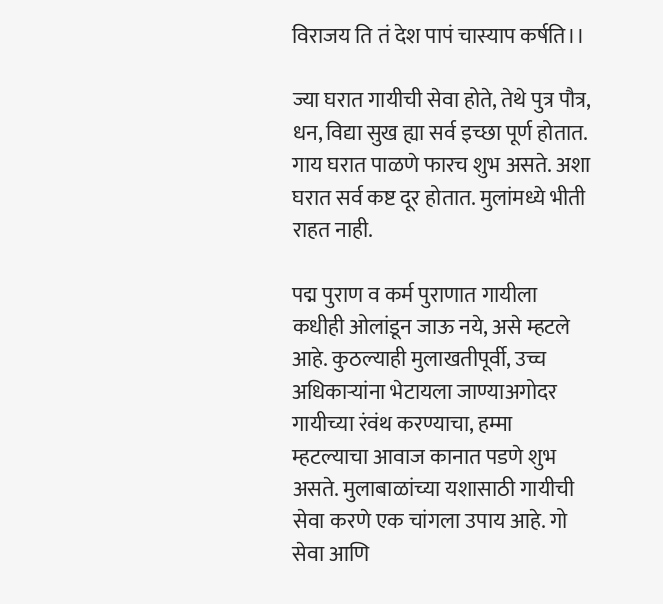विराजय ति तं देश पापं चास्याप कर्षति।।

ज्या घरात गायीची सेवा होते, तेथे पुत्र पौत्र, धन, विद्या सुख ह्या सर्व इच्छा पूर्ण होतात. गाय घरात पाळणे फारच शुभ असते. अशा घरात सर्व कष्ट दूर होतात. मुलांमध्ये भीती राहत नाही.

पद्म पुराण व कर्म पुराणात गायीला कधीही ओलांडून जाऊ नये, असे म्हटले आहे. कुठल्याही मुलाखतीपूर्वी, उच्च अधिकार्‍यांना भेटायला जाण्याअगोदर गायीच्या रंवंथ करण्याचा, हम्मा म्हटल्याचा आवाज कानात पडणे शुभ असते. मुलाबाळांच्या यशासाठी गायीची सेवा करणे एक चांगला उपाय आहे. गो सेवा आणि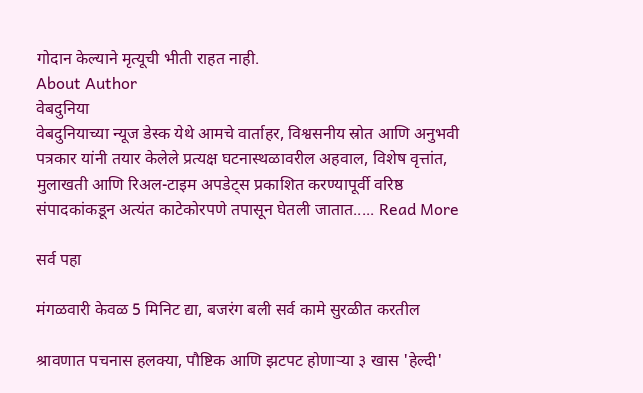गोदान केल्याने मृत्यूची भीती राहत नाही.
About Author
वेबदुनिया
वेबदुनियाच्या न्यूज डेस्क येथे आमचे वार्ताहर, विश्वसनीय स्रोत आणि अनुभवी पत्रकार यांनी तयार केलेले प्रत्यक्ष घटनास्थळावरील अहवाल, विशेष वृत्तांत, मुलाखती आणि रिअल-टाइम अपडेट्स प्रकाशित करण्यापूर्वी वरिष्ठ संपादकांकडून अत्यंत काटेकोरपणे तपासून घेतली जातात..... Read More

सर्व पहा

मंगळवारी केवळ 5 मिनिट द्या, बजरंग बली सर्व कामे सुरळीत करतील

श्रावणात पचनास हलक्या, पौष्टिक आणि झटपट होणाऱ्या ३ खास 'हेल्दी'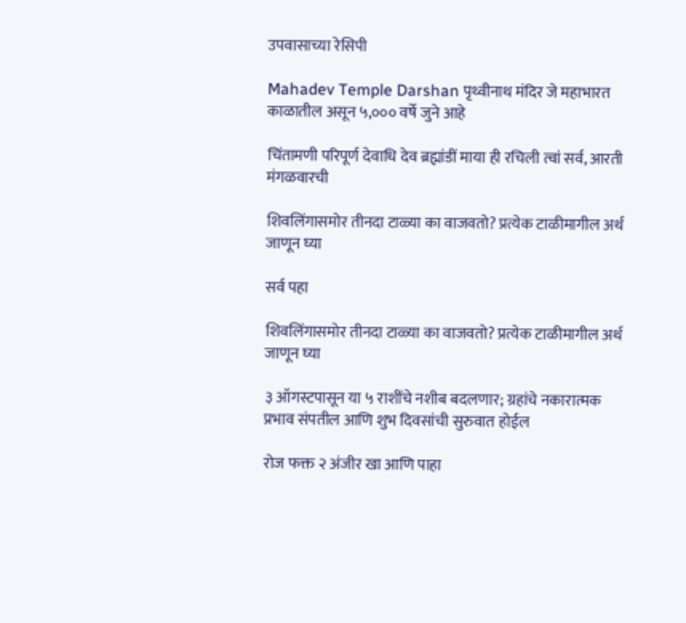उपवासाच्या रेसिपी

Mahadev Temple Darshan पृथ्वीनाथ मंदिर जे महाभारत काळातील असून ५,००० वर्षे जुने आहे

चिंतामणी परिपूर्ण देवाधि देव ब्रह्मांडीं माया ही रचिली त्वां सर्व, आरती मंगळवारची

शिवलिंगासमोर तीनदा टाळ्या का वाजवतो? प्रत्येक टाळीमागील अर्थ जाणून घ्या

सर्व पहा

शिवलिंगासमोर तीनदा टाळ्या का वाजवतो? प्रत्येक टाळीमागील अर्थ जाणून घ्या

३ ऑगस्टपासून या ५ राशींचे नशीब बदलणार; ग्रहांचे नकारात्मक प्रभाव संपतील आणि शुभ दिवसांची सुरुवात होईल

रोज फक्त २ अंजीर खा आणि पाहा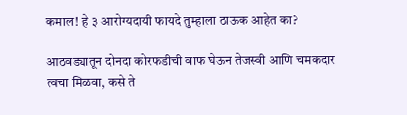कमाल! हे ३ आरोग्यदायी फायदे तुम्हाला ठाऊक आहेत का?

आठवड्यातून दोनदा कोरफडीची वाफ घेऊन तेजस्वी आणि चमकदार त्वचा मिळवा, कसे ते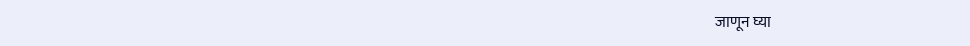जाणून घ्या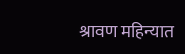श्रावण महिन्यात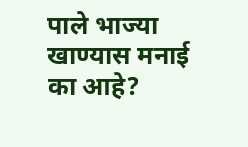पाले भाज्या खाण्यास मनाई का आहे?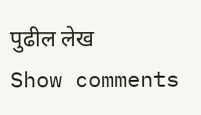पुढील लेख
Show comments